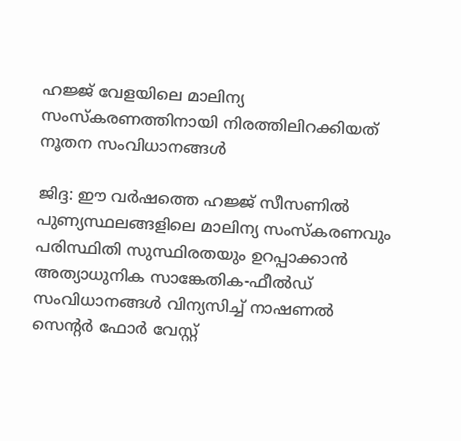ഹജ്ജ് വേളയിലെ മാലിന്യ സംസ്കരണത്തിനായി നിരത്തിലിറക്കിയത് നൂതന സംവിധാനങ്ങൾ

ജിദ്ദ: ഈ വർഷത്തെ ഹജ്ജ് സീസണിൽ പുണ്യസ്ഥലങ്ങളിലെ മാലിന്യ സംസ്കരണവും പരിസ്ഥിതി സുസ്ഥിരതയും ഉറപ്പാക്കാൻ അത്യാധുനിക സാങ്കേതിക-ഫീൽഡ് സംവിധാനങ്ങൾ വിന്യസിച്ച് നാഷണൽ സെന്റർ ഫോർ വേസ്റ്റ്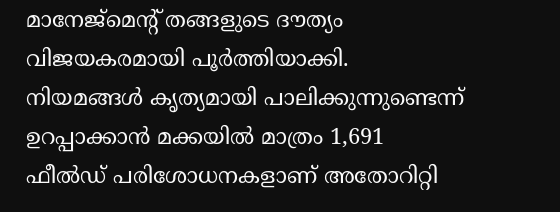മാനേജ്‌മെന്റ് തങ്ങളുടെ ദൗത്യം വിജയകരമായി പൂർത്തിയാക്കി. നിയമങ്ങൾ കൃത്യമായി പാലിക്കുന്നുണ്ടെന്ന് ഉറപ്പാക്കാൻ മക്കയിൽ മാത്രം 1,691 ഫീൽഡ് പരിശോധനകളാണ് അതോറിറ്റി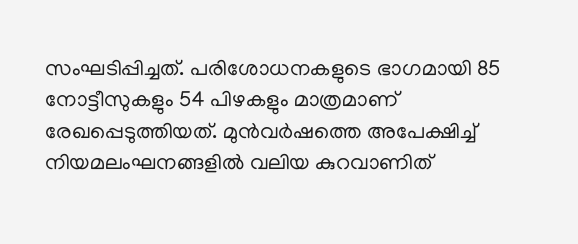സംഘടിപ്പിച്ചത്. പരിശോധനകളുടെ ഭാഗമായി 85 നോട്ടീസുകളും 54 പിഴകളും മാത്രമാണ് രേഖപ്പെടുത്തിയത്. മുൻവർഷത്തെ അപേക്ഷിച്ച് നിയമലംഘനങ്ങളിൽ വലിയ കുറവാണിത്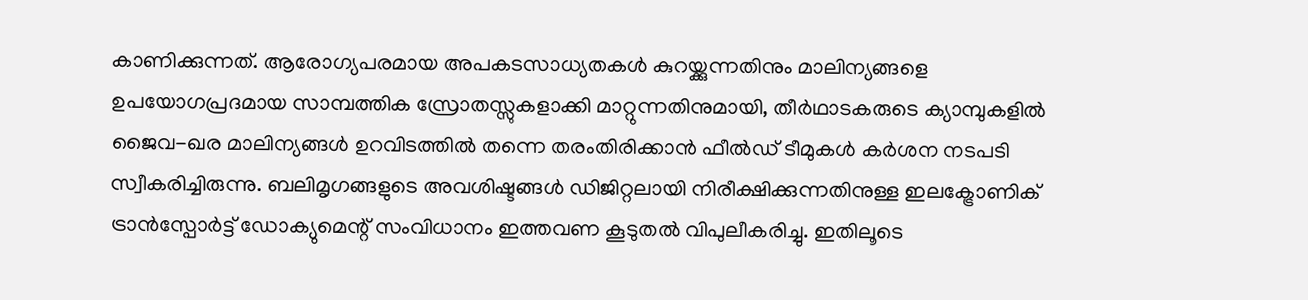കാണിക്കുന്നത്. ആരോഗ്യപരമായ അപകടസാധ്യതകൾ കുറയ്ക്കുന്നതിനും മാലിന്യങ്ങളെ ഉപയോഗപ്രദമായ സാമ്പത്തിക സ്രോതസ്സുകളാക്കി മാറ്റുന്നതിനുമായി, തീർഥാടകരുടെ ക്യാമ്പുകളിൽ ജൈവ-ഖര മാലിന്യങ്ങൾ ഉറവിടത്തിൽ തന്നെ തരംതിരിക്കാൻ ഫീൽഡ് ടീമുകൾ കർശന നടപടി സ്വീകരിച്ചിരുന്നു. ബലിമൃഗങ്ങളുടെ അവശിഷ്ടങ്ങൾ ഡിജിറ്റലായി നിരീക്ഷിക്കുന്നതിനുള്ള ഇലക്ട്രോണിക് ട്രാൻസ്പോർട്ട് ഡോക്യുമെന്റ് സംവിധാനം ഇത്തവണ കൂടുതൽ വിപുലീകരിച്ചു. ഇതിലൂടെ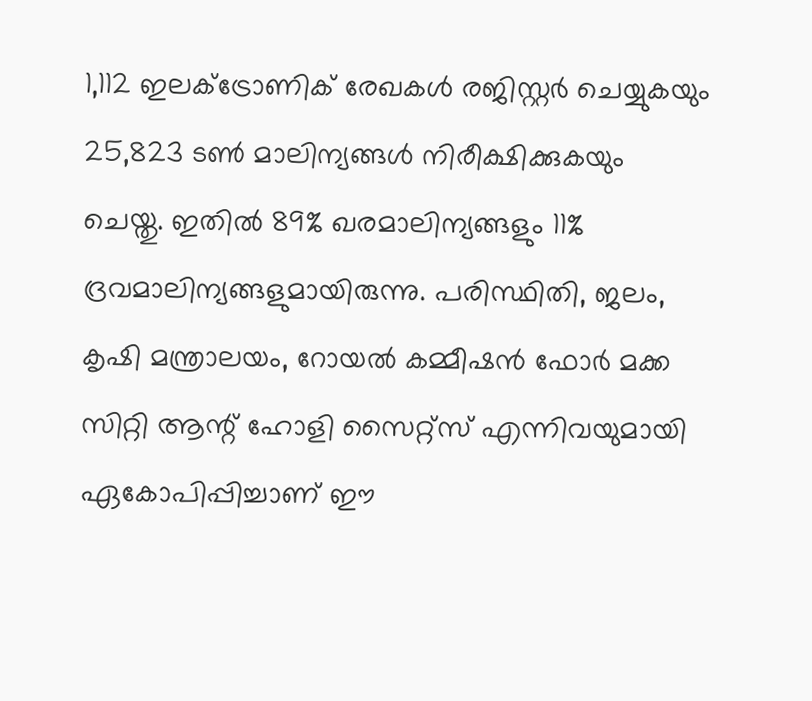1,112 ഇലക്ട്രോണിക് രേഖകൾ രജിസ്റ്റർ ചെയ്യുകയും 25,823 ടൺ മാലിന്യങ്ങൾ നിരീക്ഷിക്കുകയും ചെയ്തു. ഇതിൽ 89% ഖരമാലിന്യങ്ങളും 11% ദ്രവമാലിന്യങ്ങളുമായിരുന്നു. പരിസ്ഥിതി, ജലം, കൃഷി മന്ത്രാലയം, റോയൽ കമ്മീഷൻ ഫോർ മക്ക സിറ്റി ആന്റ് ഹോളി സൈറ്റ്സ് എന്നിവയുമായി ഏകോപിപ്പിച്ചാണ് ഈ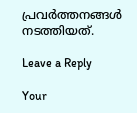പ്രവർത്തനങ്ങൾ നടത്തിയത്.

Leave a Reply

Your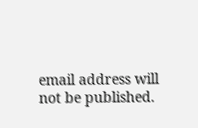email address will not be published.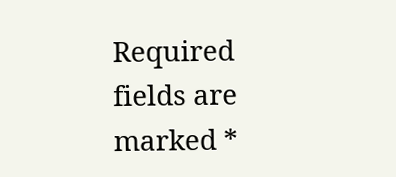Required fields are marked *